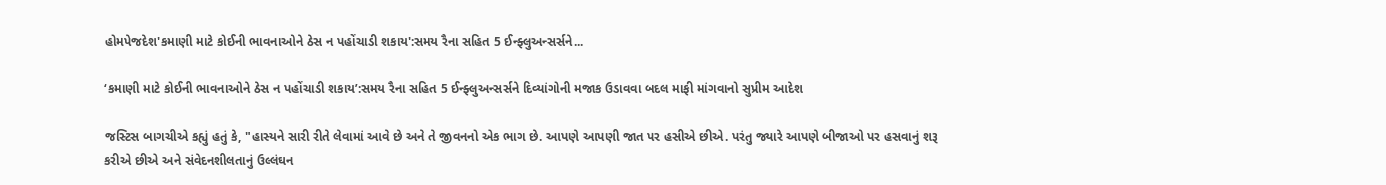હોમપેજદેશ'કમાણી માટે કોઈની ભાવનાઓને ઠેસ ન પહોંચાડી શકાય':સમય રૈના સહિત 5 ઈન્ફ્લુઅન્સર્સને...

‘કમાણી માટે કોઈની ભાવનાઓને ઠેસ ન પહોંચાડી શકાય’:સમય રૈના સહિત 5 ઈન્ફ્લુઅન્સર્સને દિવ્યાંગોની મજાક ઉડાવવા બદલ માફી માંગવાનો સુપ્રીમ આદેશ

જસ્ટિસ બાગચીએ કહ્યું હતું કે, "હાસ્યને સારી રીતે લેવામાં આવે છે અને તે જીવનનો એક ભાગ છે. આપણે આપણી જાત પર હસીએ છીએ. પરંતુ જ્યારે આપણે બીજાઓ પર હસવાનું શરૂ કરીએ છીએ અને સંવેદનશીલતાનું ઉલ્લંઘન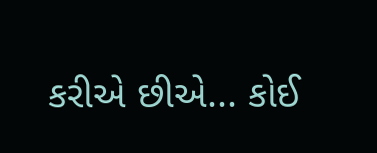કરીએ છીએ... કોઈ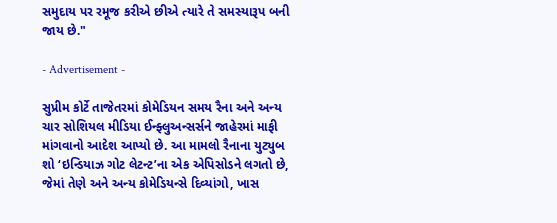સમુદાય પર રમૂજ કરીએ છીએ ત્યારે તે સમસ્યારૂપ બની જાય છે."

- Advertisement -

સુપ્રીમ કોર્ટે તાજેતરમાં કોમેડિયન સમય રૈના અને અન્ય ચાર સોશિયલ મીડિયા ઈન્ફ્લુઅન્સર્સને જાહેરમાં માફી માંગવાનો આદેશ આપ્યો છે. આ મામલો રૈનાના યુટ્યુબ શો ‘ઇન્ડિયાઝ ગોટ લેટન્ટ’ના એક એપિસોડને લગતો છે, જેમાં તેણે અને અન્ય કોમેડિયન્સે દિવ્યાંગો, ખાસ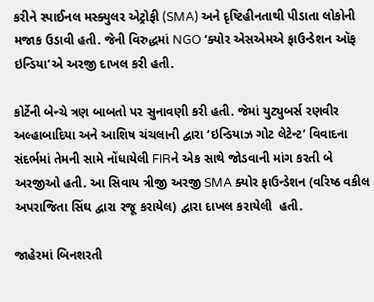કરીને સ્પાઈનલ મસ્ક્યુલર એટ્રોફી (SMA) અને દૃષ્ટિહીનતાથી પીડાતા લોકોની મજાક ઉડાવી હતી. જેની વિરુદ્ધમાં NGO ‘ક્યોર એસએમએ ફાઉન્ડેશન ઑફ ઇન્ડિયા’એ અરજી દાખલ કરી હતી.

કોર્ટેની બેન્ચે ત્રણ બાબતો પર સુનાવણી કરી હતી. જેમાં યુટ્યુબર્સ રણવીર અલ્હાબાદિયા અને આશિષ ચંચલાની દ્વારા ‘ઇન્ડિયાઝ ગોટ લેટેન્ટ’ વિવાદના સંદર્ભમાં તેમની સામે નોંધાયેલી FIRને એક સાથે જોડવાની માંગ કરતી બે અરજીઓ હતી. આ સિવાય ત્રીજી અરજી SMA ક્યોર ફાઉન્ડેશન (વરિષ્ઠ વકીલ અપરાજિતા સિંઘ દ્વારા રજૂ કરાયેલ) દ્વારા દાખલ કરાયેલી  હતી.

જાહેરમાં બિનશરતી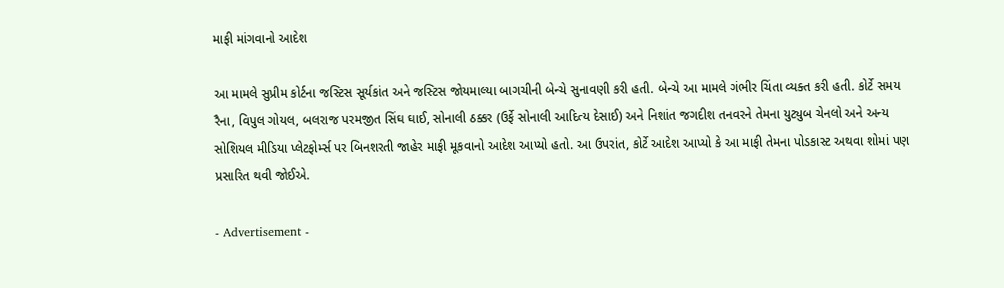માફી માંગવાનો આદેશ

આ મામલે સુપ્રીમ કોર્ટના જસ્ટિસ સૂર્યકાંત અને જસ્ટિસ જોયમાલ્યા બાગચીની બેન્ચે સુનાવણી કરી હતી. બેન્ચે આ મામલે ગંભીર ચિંતા વ્યક્ત કરી હતી. કોર્ટે સમય રૈના, વિપુલ ગોયલ, બલરાજ પરમજીત સિંઘ ઘાઈ, સોનાલી ઠક્કર (ઉર્ફે સોનાલી આદિત્ય દેસાઈ) અને નિશાંત જગદીશ તનવરને તેમના યુટ્યુબ ચેનલો અને અન્ય સોશિયલ મીડિયા પ્લેટફોર્મ્સ પર બિનશરતી જાહેર માફી મૂકવાનો આદેશ આપ્યો હતો. આ ઉપરાંત, કોર્ટે આદેશ આપ્યો કે આ માફી તેમના પોડકાસ્ટ અથવા શોમાં પણ પ્રસારિત થવી જોઈએ.

- Advertisement -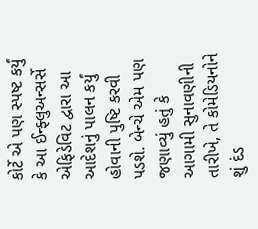કોર્ટે એ પણ સ્પષ્ટ કર્યું કે આ ઈન્ફ્લુઅન્સર્સે એફિડેવિટ દ્વારા આ આદેશનું પાલન કર્યું હોવાની પુષ્ટિ કરવી પડશે. બેન્ચે એમ પણ જણાવ્યું હતું કે આગામી સુનાવણીની તારીખે, તે કોમેડિયનોને શું દંડ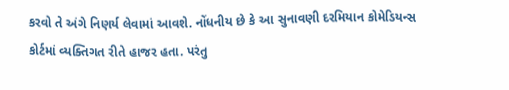કરવો તે અંગે નિણર્ય લેવામાં આવશે. નોંધનીય છે કે આ સુનાવણી દરમિયાન કોમેડિયન્સ કોર્ટમાં વ્યક્તિગત રીતે હાજર હતા. પરંતુ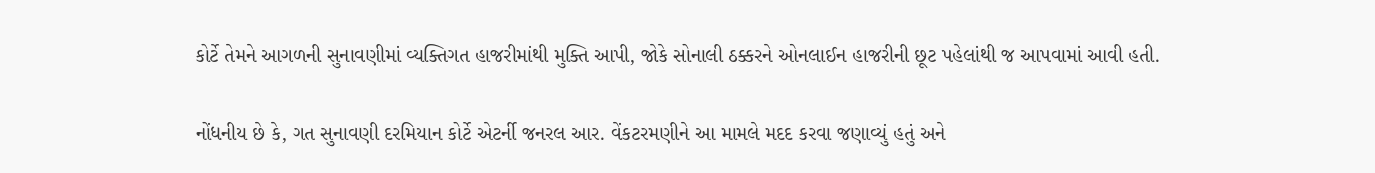કોર્ટે તેમને આગળની સુનાવણીમાં વ્યક્તિગત હાજરીમાંથી મુક્તિ આપી, જોકે સોનાલી ઠક્કરને ઓનલાઈન હાજરીની છૂટ પહેલાંથી જ આપવામાં આવી હતી.

નોંધનીય છે કે, ગત સુનાવણી દરમિયાન કોર્ટે એટર્ની જનરલ આર. વેંકટરમણીને આ મામલે મદદ કરવા જણાવ્યું હતું અને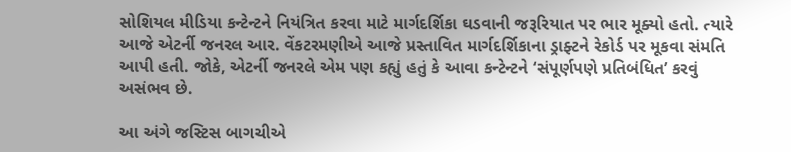સોશિયલ મીડિયા કન્ટેન્ટને નિયંત્રિત કરવા માટે માર્ગદર્શિકા ઘડવાની જરૂરિયાત પર ભાર મૂક્યો હતો. ત્યારે આજે એટર્ની જનરલ આર. વેંકટરમણીએ આજે પ્રસ્તાવિત માર્ગદર્શિકાના ડ્રાફ્ટને રેકોર્ડ પર મૂકવા સંમતિ આપી હતી. જોકે, એટર્ની જનરલે એમ પણ કહ્યું હતું કે આવા કન્ટેન્ટને ‘સંપૂર્ણપણે પ્રતિબંધિત’ કરવું અસંભવ છે.

આ અંગે જસ્ટિસ બાગચીએ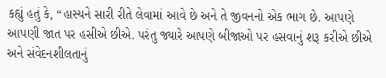કહ્યું હતું કે, “હાસ્યને સારી રીતે લેવામાં આવે છે અને તે જીવનનો એક ભાગ છે. આપણે આપણી જાત પર હસીએ છીએ. પરંતુ જ્યારે આપણે બીજાઓ પર હસવાનું શરૂ કરીએ છીએ અને સંવેદનશીલતાનું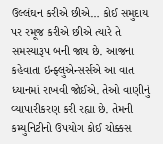ઉલ્લંઘન કરીએ છીએ… કોઈ સમુદાય પર રમૂજ કરીએ છીએ ત્યારે તે સમસ્યારૂપ બની જાય છે. આજના કહેવાતા ઇન્ફ્લુએન્સર્સએ આ વાત ધ્યાનમાં રાખવી જોઈએ. તેઓ વાણીનું વ્યાપારીકરણ કરી રહ્યા છે. તેમની કમ્યુનિટીનો ઉપયોગ કોઈ ચોક્કસ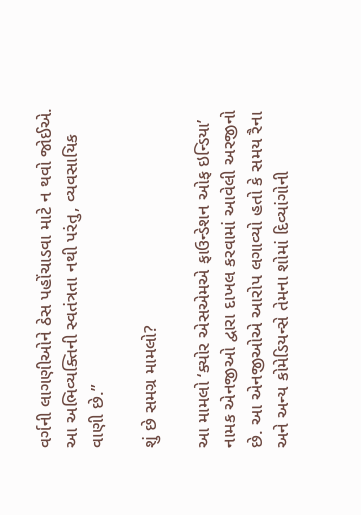વર્ગની લાગણીઓને ઠેસ પહોંચાડવા માટે ન થવો જોઈએ. આ અભિવ્યક્તિની સ્વતંત્રતા નથી પરંતુ, વ્યવસાયિક વાણી છે.”

શું છે સમગ્ર મામલો?

આ મામલો ‘ક્યોર એસએમએ ફાઉન્ડેશન ઓફ ઇન્ડિયા’ નામક એનજીઓ દ્વારા દાખલ કરવામાં આવેલી અરજીનો છે. આ એનજીઓએ આરોપ લગાવ્યો હતો કે સમય રૈના અને અન્ય કોમેડિયન્સે તેમના શોમાં દિવ્યાંગોની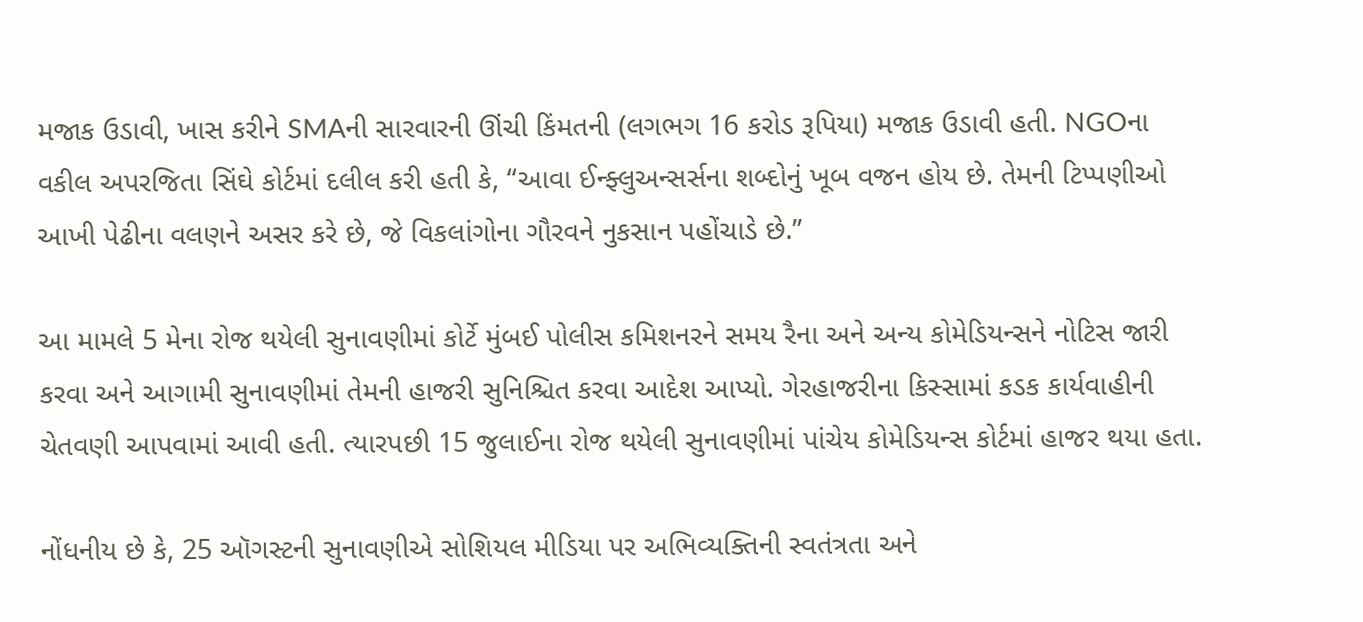મજાક ઉડાવી, ખાસ કરીને SMAની સારવારની ઊંચી કિંમતની (લગભગ 16 કરોડ રૂપિયા) મજાક ઉડાવી હતી. NGOના વકીલ અપરજિતા સિંઘે કોર્ટમાં દલીલ કરી હતી કે, “આવા ઈન્ફ્લુઅન્સર્સના શબ્દોનું ખૂબ વજન હોય છે. તેમની ટિપ્પણીઓ આખી પેઢીના વલણને અસર કરે છે, જે વિકલાંગોના ગૌરવને નુકસાન પહોંચાડે છે.”

આ મામલે 5 મેના રોજ થયેલી સુનાવણીમાં કોર્ટે મુંબઈ પોલીસ કમિશનરને સમય રૈના અને અન્ય કોમેડિયન્સને નોટિસ જારી કરવા અને આગામી સુનાવણીમાં તેમની હાજરી સુનિશ્ચિત કરવા આદેશ આપ્યો. ગેરહાજરીના કિસ્સામાં કડક કાર્યવાહીની ચેતવણી આપવામાં આવી હતી. ત્યારપછી 15 જુલાઈના રોજ થયેલી સુનાવણીમાં પાંચેય કોમેડિયન્સ કોર્ટમાં હાજર થયા હતા.

નોંધનીય છે કે, 25 ઑગસ્ટની સુનાવણીએ સોશિયલ મીડિયા પર અભિવ્યક્તિની સ્વતંત્રતા અને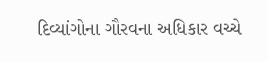દિવ્યાંગોના ગૌરવના અધિકાર વચ્ચે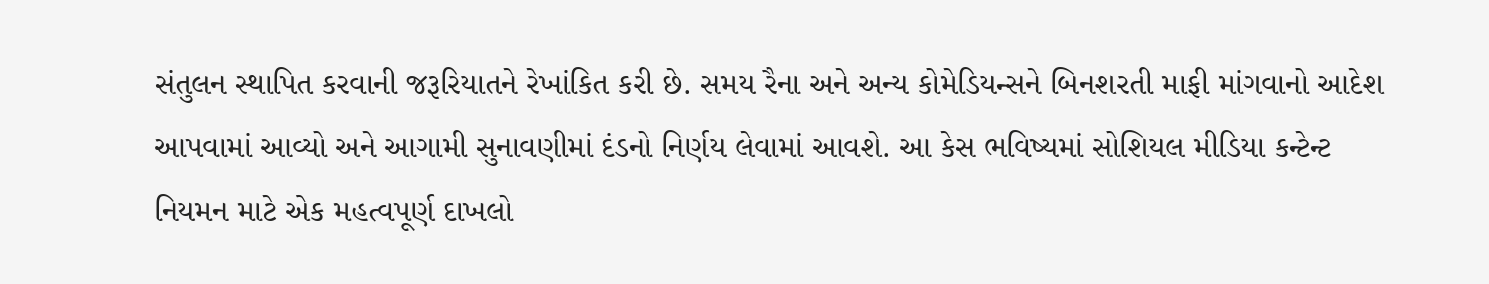સંતુલન સ્થાપિત કરવાની જરૂરિયાતને રેખાંકિત કરી છે. સમય રૈના અને અન્ય કોમેડિયન્સને બિનશરતી માફી માંગવાનો આદેશ આપવામાં આવ્યો અને આગામી સુનાવણીમાં દંડનો નિર્ણય લેવામાં આવશે. આ કેસ ભવિષ્યમાં સોશિયલ મીડિયા કન્ટેન્ટ નિયમન માટે એક મહત્વપૂર્ણ દાખલો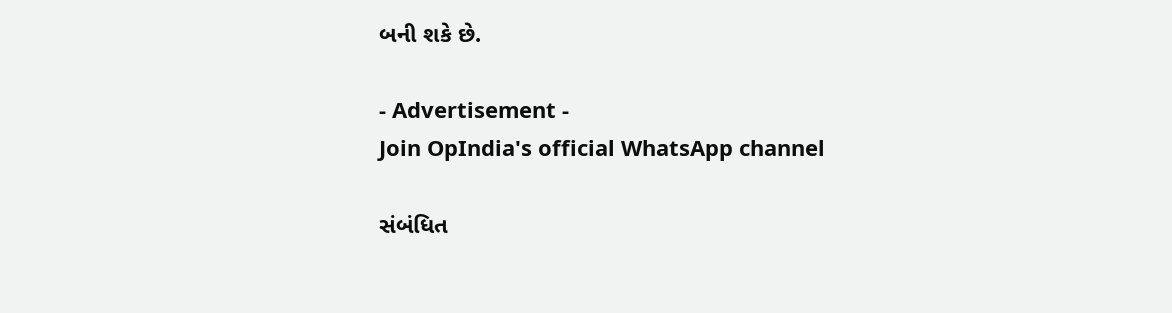બની શકે છે.

- Advertisement -
Join OpIndia's official WhatsApp channel

સંબંધિત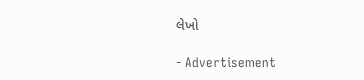લેખો

- Advertisement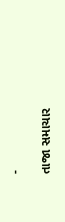-

તાજા સમાચાર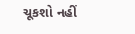ચૂકશો નહીં